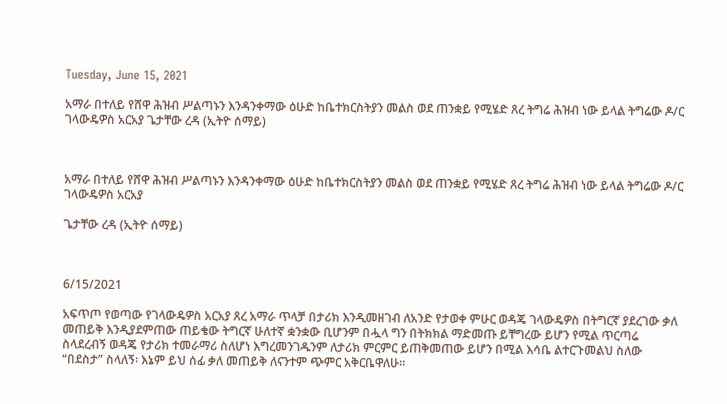Tuesday, June 15, 2021

አማራ በተለይ የሸዋ ሕዝብ ሥልጣኑን እንዳንቀማው ዕሁድ ከቤተክርስትያን መልስ ወደ ጠንቋይ የሚሄድ ጸረ ትግሬ ሕዝብ ነው ይላል ትግሬው ዶ/ር ገላውዴዎስ አርአያ ጌታቸው ረዳ (ኢትዮ ሰማይ)



አማራ በተለይ የሸዋ ሕዝብ ሥልጣኑን እንዳንቀማው ዕሁድ ከቤተክርስትያን መልስ ወደ ጠንቋይ የሚሄድ ጸረ ትግሬ ሕዝብ ነው ይላል ትግሬው ዶ/ር ገላውዴዎስ አርአያ

ጌታቸው ረዳ (ኢትዮ ሰማይ)



6/15/2021

አፍጥጦ የወጣው የገላውዴዎስ አርአያ ጸረ አማራ ጥላቻ በታሪክ እንዲመዘገብ ለአንድ የታወቀ ምሁር ወዳጄ ገላውዴዎስ በትግርኛ ያደረገው ቃለ መጠይቅ እንዲያደምጠው ጠይቄው ትግርኛ ሁለተኛ ቋንቋው ቢሆንም በሗላ ግን በትክክል ማድመጡ ይቸግረው ይሆን የሚል ጥርጣሬ ስላደረብኝ ወዳጄ የታሪክ ተመራማሪ ስለሆነ እግረመንገዱንም ለታሪክ ምርምር ይጠቅመጠው ይሆን በሚል እሳቤ ልተርጉመልህ ስለው “በደስታ” ስላለኝ፡ እኔም ይህ ሰፊ ቃለ መጠይቅ ለናንተም ጭምር አቅርቤዋለሁ።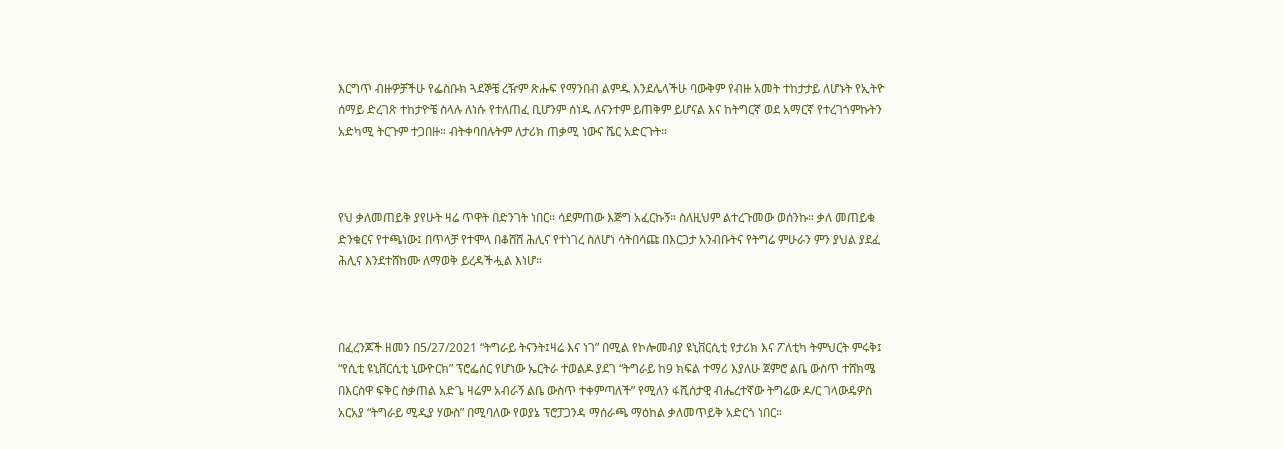እርግጥ ብዙዎቻችሁ የፌስቡክ ጓደኞቼ ረዥም ጽሑፍ የማንበብ ልምዱ እንደሌላችሁ ባውቅም የብዙ አመት ተከታታይ ለሆኑት የኢትዮ ሰማይ ድረገጽ ተከታዮቼ ስላሉ ለነሱ የተለጠፈ ቢሆንም ሰነዱ ለናንተም ይጠቅም ይሆናል እና ከትግርኛ ወደ አማርኛ የተረገጎምኩትን አድካሚ ትርጉም ተጋበዙ። ብትቀባበሉትም ለታሪክ ጠቃሚ ነውና ሼር አድርጉት።



የህ ቃለመጠይቅ ያየሁት ዛሬ ጥዋት በድንገት ነበር። ሳደምጠው እጅግ አፈርኩኝ። ስለዚህም ልተረጉመው ወሰንኩ። ቃለ መጠይቁ ድንቁርና የተጫነው፤ በጥላቻ የተሞላ በቆሸሸ ሕሊና የተነገረ ስለሆነ ሳትበሳጩ በእርጋታ አንብቡትና የትግሬ ምሁራን ምን ያህል ያደፈ ሕሊና እንደተሸከሙ ለማወቅ ይረዳችሗል እነሆ።



በፈረንጆች ዘመን በ5/27/2021 “ትግራይ ትናንት፤ዛሬ እና ነገ” በሚል የኮሎመብያ ዩኒቨርሲቲ የታሪክ እና ፖለቲካ ትምህርት ምሩቅ፤ “የሲቲ ዩኒቨርሲቲ ኒውዮርክ” ፕሮፌሰር የሆነው ኤርትራ ተወልዶ ያደገ “ትግራይ ከ9 ክፍል ተማሪ እያለሁ ጀምሮ ልቤ ውስጥ ተሸክሜ በእርስዋ ፍቅር ስቃጠል አድጌ ዛሬም አብራኝ ልቤ ውስጥ ተቀምጣለች” የሚለን ፋሺሰታዊ ብሔረተኛው ትግሬው ዶ/ር ገላውዴዎስ አርአያ “ትግራይ ሚዲያ ሃውስ” በሚባለው የወያኔ ፕሮፓጋንዳ ማሰራጫ ማዕከል ቃለመጥይቅ አድርጎ ነበር።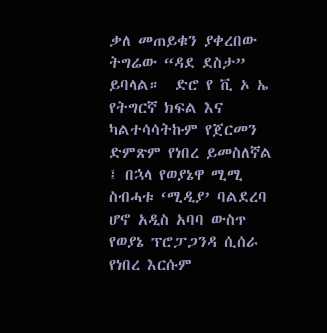ቃለ መጠይቁን ያቀረበው ትግሬው “ዳደ ደስታ” ይባላል።  ድሮ የ ቪ ኦ ኤ የትግርኛ ክፍል እና ካልተሳሳትኩም የጀርመን ድምጽም የነበረ ይመስለኛል ፤ በኋላ የወያኔዋ ሚሚ ስብሓቱ ‘ሚዲያ’ ባልደረባ ሆኖ አዲስ አባባ ውስጥ የወያኔ ፕሮፓጋንዳ ሲሰራ የነበረ እርሱም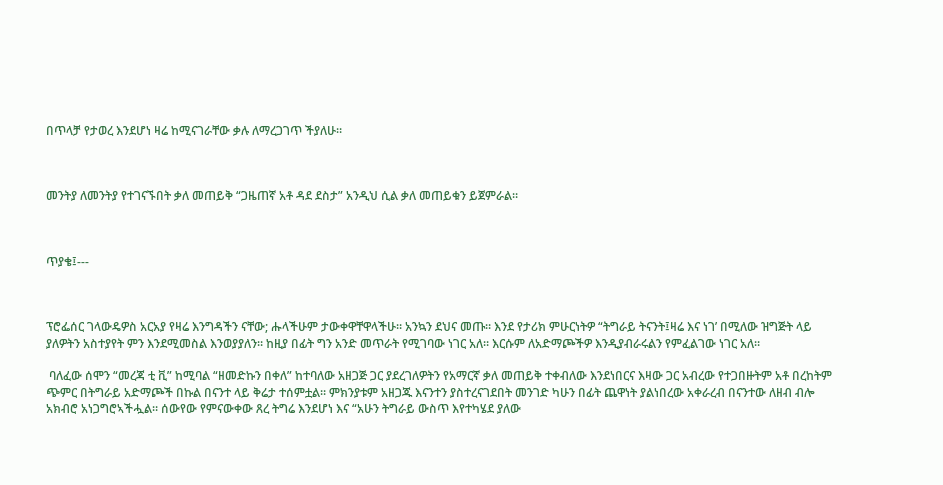በጥላቻ የታወረ እንደሆነ ዛሬ ከሚናገራቸው ቃሉ ለማረጋገጥ ችያለሁ።



መንትያ ለመንትያ የተገናኙበት ቃለ መጠይቅ “ጋዜጠኛ አቶ ዳደ ደስታ” አንዲህ ሲል ቃለ መጠይቁን ይጀምራል።



ጥያቄ፤---



ፕሮፌሰር ገላውዴዎስ አርአያ የዛሬ እንግዳችን ናቸው; ሑላችሁም ታውቀዋቸዋላችሁ። አንኳን ደህና መጡ። እንደ የታሪክ ምሁርነትዎ “ትግራይ ትናንት፤ዛሬ እና ነገ’ በሚለው ዝግጅት ላይ ያለዎትን አስተያየት ምን እንደሚመስል እንወያያለን። ከዚያ በፊት ግን አንድ መጥራት የሚገባው ነገር አለ። እርሱም ለአድማጮችዎ እንዲያብራሩልን የምፈልገው ነገር አለ።

 ባለፈው ሰሞን “መረጃ ቲ ቪ” ከሚባል “ዘመድኩን በቀለ” ከተባለው አዘጋጅ ጋር ያደረገለዎትን የአማርኛ ቃለ መጠይቅ ተቀብለው እንደነበርና እዛው ጋር አብረው የተጋበዙትም አቶ በረከትም ጭምር በትግራይ አድማጮች በኩል በናንተ ላይ ቅሬታ ተሰምቷል። ምክንያቱም አዘጋጁ እናንተን ያስተረናገደበት መንገድ ካሁን በፊት ጨዋነት ያልነበረው አቀራረብ በናንተው ለዘብ ብሎ አክብሮ አነጋግሮኣችሗል። ሰውየው የምናውቀው ጸረ ትግሬ እንደሆነ እና “አሁን ትግራይ ውስጥ እየተካሄደ ያለው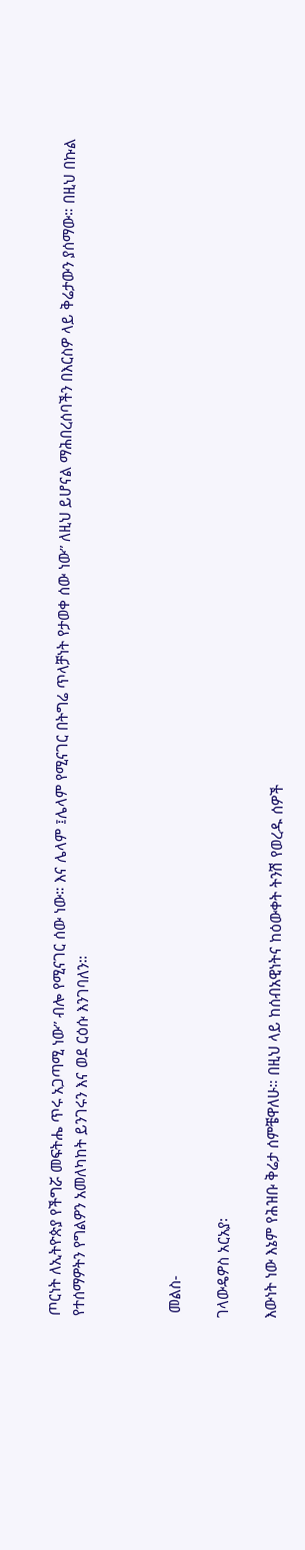ጦርነት ለኢትዮጵያ የችግሯ መፍትሔ ጥሩ አጋጣሚ ነው” ብሎ የሚናገር ሰው ነው። እና ሌላም ፤ሌላም የሚናገር በትግሬ ጥላቻነት የታወቀ ሰው ነው” ለዚህ ይሆናል ማሕበረሰባችን በእርስዎ ላይ ቅሬታውን ያሰማው። በዚህ በኩል የተሰማዎትን የግልዎን አመለካከት ይንገሩን እና ወደ ርዕሱ እንገባለን።



 መልስ-

ገላውዴዎስ አርአያ፡

እውነት ነው እኔም የሕዝቡ ቅሬታ ሰምቼዋለሁ። በዚህ ላይ ከሰብአዊነትና ከዕውቀት ትንሽ የወረዱ ሰዎች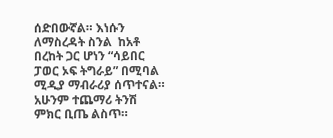ሰድበውኛል። እነሱን ለማስረዳት ስንል  ከአቶ በረከት ጋር ሆነን “ሳይበር ፓወር ኦፍ ትግራይ” በሚባል ሚዲያ ማብራሪያ ሰጥተናል። አሁንም ተጨማሪ ትንሽ ምክር ቢጤ ልስጥ።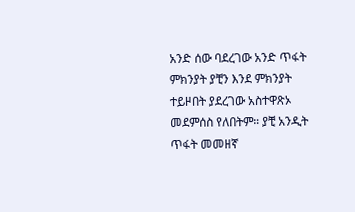አንድ ሰው ባደረገው አንድ ጥፋት ምክንያት ያቺን እንደ ምክንያት ተይዞበት ያደረገው አስተዋጽኦ መደምሰስ የለበትም። ያቺ አንዲት ጥፋት መመዘኛ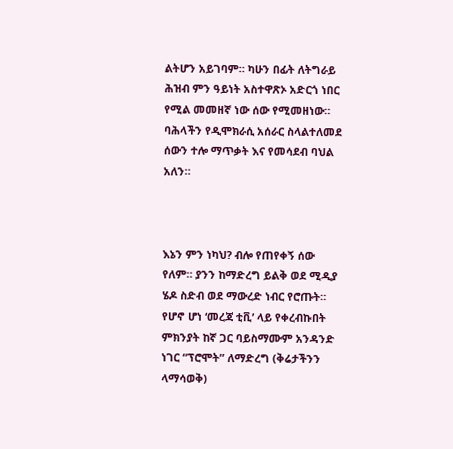ልትሆን አይገባም። ካሁን በፊት ለትግራይ ሕዝብ ምን ዓይነት አስተዋጽኦ አድርጎ ነበር የሚል መመዘኛ ነው ሰው የሚመዘነው። ባሕላችን የዲሞክራሲ አሰራር ስላልተለመደ ሰውን ተሎ ማጥቃት እና የመሳደብ ባህል አለን።



እኔን ምን ነካህ? ብሎ የጠየቀኝ ሰው የለም። ያንን ከማድረግ ይልቅ ወደ ሚዲያ ሄዶ ስድብ ወደ ማውረድ ነብር የሮጡት። የሆኖ ሆነ ‘መረጃ ቲቪ’ ላይ የቀረብኩበት ምክንያት ከኛ ጋር ባይስማሙም አንዳንድ ነገር “ፕሮሞት” ለማድረግ (ቅሬታችንን ላማሳወቅ)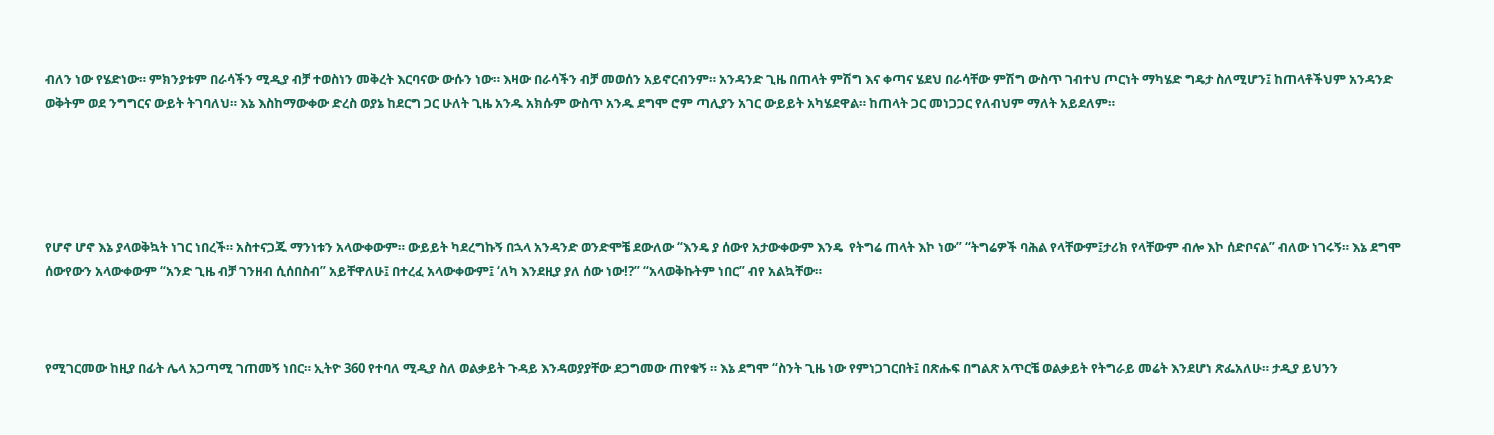ብለን ነው የሄድነው። ምክንያቱም በራሳችን ሚዲያ ብቻ ተወስነን መቅረት እርባናው ውሱን ነው። እዛው በራሳችን ብቻ መወሰን አይኖርብንም። አንዳንድ ጊዜ በጠላት ምሽግ እና ቀጣና ሄደህ በራሳቸው ምሽግ ውስጥ ገብተህ ጦርነት ማካሄድ ግዴታ ስለሚሆን፤ ከጠላቶችህም አንዳንድ ወቅትም ወደ ንግግርና ውይት ትገባለህ። እኔ እስከማውቀው ድረስ ወያኔ ከደርግ ጋር ሁለት ጊዜ አንዱ አክሱም ውስጥ አንዱ ደግሞ ሮም ጣሊያን አገር ውይይት አካሄደዋል። ከጠላት ጋር መነጋጋር የለብህም ማለት አይደለም።





የሆኖ ሆኖ እኔ ያላወቅኳት ነገር ነበረች። አስተናጋጁ ማንነቱን አላውቀውም። ውይይት ካደረግኩኝ በኋላ አንዳንድ ወንድሞቼ ደውለው “እንዴ ያ ሰውየ አታውቀውም እንዴ  የትግሬ ጠላት እኮ ነው” “ትግሬዎች ባሕል የላቸውም፤ታሪክ የላቸውም ብሎ እኮ ሰድቦናል” ብለው ነገሩኝ። እኔ ደግሞ ሰውየውን አላውቀውም “አንድ ጊዜ ብቻ ገንዘብ ሲሰበስብ” አይቸዋለሁ፤ በተረፈ አላውቀውም፤ ‘ለካ እንደዚያ ያለ ሰው ነው!?” “አላወቅኩትም ነበር” ብየ አልኳቸው።



የሚገርመው ከዚያ በፊት ሌላ አጋጣሚ ገጠመኝ ነበር። ኢትዮ 360 የተባለ ሚዲያ ስለ ወልቃይት ጉዳይ እንዳወያያቸው ደጋግመው ጠየቁኝ ። እኔ ደግሞ “ስንት ጊዜ ነው የምነጋገርበት፤ በጽሑፍ በግልጽ አጥርቼ ወልቃይት የትግራይ መሬት እንደሆነ ጽፌአለሁ። ታዲያ ይህንን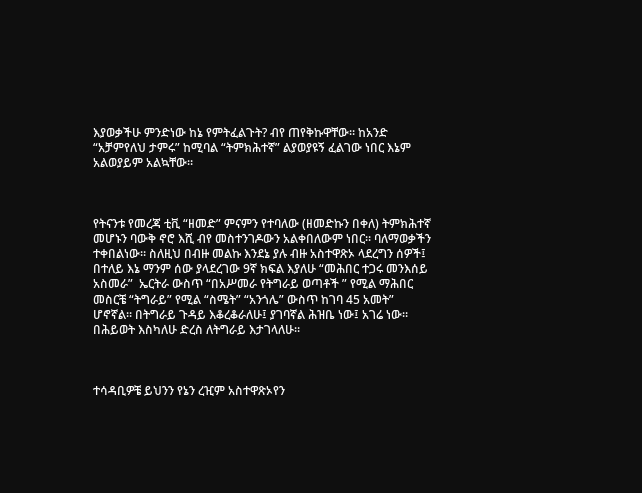እያወቃችሁ ምንድነው ከኔ የምትፈልጉት? ብየ ጠየቅኩዋቸው። ከአንድ “አቻምየለህ ታምሩ” ከሚባል “ትምክሕተኛ” ልያወያዩኝ ፈልገው ነበር እኔም አልወያይም አልኳቸው።



የትናንቱ የመረጃ ቲቪ “ዘመድ” ምናምን የተባለው (ዘመድኩን በቀለ) ትምክሕተኛ መሆኑን ባውቅ ኖሮ እሺ ብየ መስተንገዶውን አልቀበለውም ነበር። ባለማወቃችን ተቀበልነው። ስለዚህ በብዙ መልኩ እንደኔ ያሉ ብዙ አስተዋጽኦ ላደረግን ሰዎች፤ በተለይ እኔ ማንም ሰው ያላደረገው 9ኛ ክፍል እያለሁ “መሕበር ተጋሩ መንእሰይ አስመራ”  ኤርትራ ውስጥ “በአሥመራ የትግራይ ወጣቶች ” የሚል ማሕበር መስርቼ “ትግራይ” የሚል “ስሜት” “አንጎሌ” ውስጥ ከገባ 45 አመት” ሆኖኛል። በትግራይ ጉዳይ እቆረቆራለሁ፤ ያገባኛል ሕዝቤ ነው፤ አገሬ ነው። በሕይወት እስካለሁ ድረስ ለትግራይ እታገላለሁ።



ተሳዳቢዎቼ ይህንን የኔን ረዢም አስተዋጽኦየን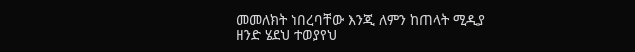መመለክት ነበረባቸው እንጂ ለምን ከጠላት ሚዲያ ዘንድ ሄደህ ተወያየህ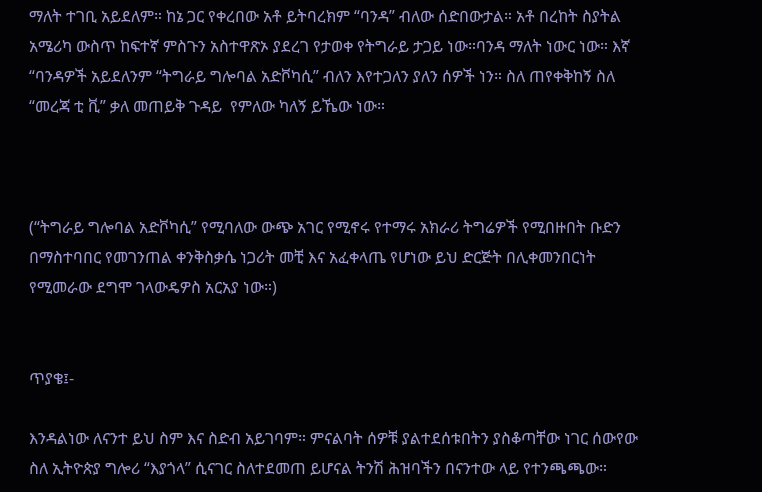ማለት ተገቢ አይደለም። ከኔ ጋር የቀረበው አቶ ይትባረክም “ባንዳ” ብለው ሰድበውታል። አቶ በረከት ስያትል አሜሪካ ውስጥ ከፍተኛ ምስጉን አስተዋጽኦ ያደረገ የታወቀ የትግራይ ታጋይ ነው።ባንዳ ማለት ነውር ነው። እኛ “ባንዳዎች አይደለንም “ትግራይ ግሎባል አድቮካሲ” ብለን እየተጋለን ያለን ሰዎች ነን። ስለ ጠየቀቅከኝ ስለ “መረጃ ቲ ቪ” ቃለ መጠይቅ ጉዳይ  የምለው ካለኝ ይኼው ነው።



(“ትግራይ ግሎባል አድቮካሲ” የሚባለው ውጭ አገር የሚኖሩ የተማሩ አክራሪ ትግሬዎች የሚበዙበት ቡድን በማስተባበር የመገንጠል ቀንቅስቃሴ ነጋሪት መቺ እና አፈቀላጤ የሆነው ይህ ድርጅት በሊቀመንበርነት የሚመራው ደግሞ ገላውዴዎስ አርአያ ነው።)


ጥያቄ፤-

እንዳልነው ለናንተ ይህ ስም እና ስድብ አይገባም። ምናልባት ሰዎቹ ያልተደሰቱበትን ያስቆጣቸው ነገር ሰውየው ስለ ኢትዮጵያ ግሎሪ “እያጎላ” ሲናገር ስለተደመጠ ይሆናል ትንሽ ሕዝባችን በናንተው ላይ የተንጫጫው።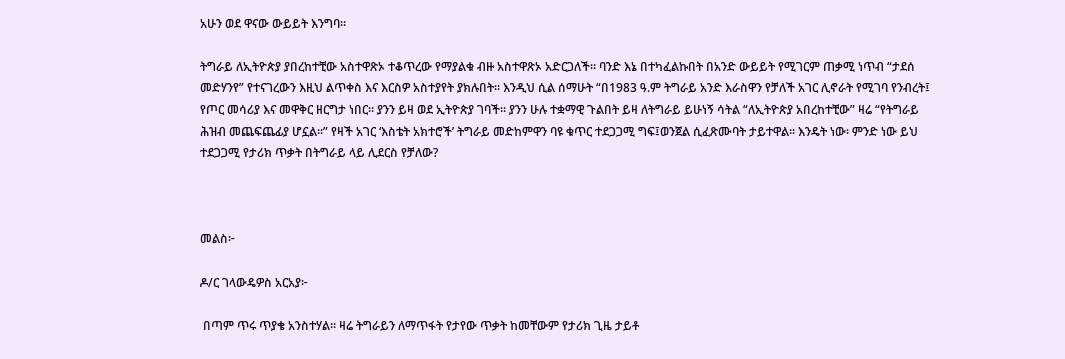አሁን ወደ ዋናው ውይይት እንግባ።

ትግራይ ለኢትዮጵያ ያበረከተቺው አስተዋጽኦ ተቆጥረው የማያልቁ ብዙ አስተዋጽኦ አድርጋለች። ባንድ እኔ በተካፈልኩበት በአንድ ውይይት የሚገርም ጠቃሚ ነጥብ “ታደሰ መድሃንየ” የተናገረውን እዚህ ልጥቀስ እና እርስዎ አስተያየት ያክሉበት። እንዲህ ሲል ሰማሁት “በ1983 ዓ.ም ትግራይ አንድ እራስዋን የቻለች አገር ሊኖራት የሚገባ የንብረት፤ የጦር መሳሪያ እና መዋቅር ዘርግታ ነበር። ያንን ይዛ ወደ ኢትዮጵያ ገባች። ያንን ሁሉ ተቋማዊ ጉልበት ይዛ ለትግራይ ይሁነኝ ሳትል “ለኢትዮጵያ አበረከተቺው” ዛሬ “የትግራይ ሕዝብ መጨፍጨፊያ ሆኗል።” የዛች አገር ‘እስቴት አክተሮች’ ትግራይ መድከምዋን ባዩ ቁጥር ተደጋጋሚ ግፍ፤ወንጀል ሲፈጽሙባት ታይተዋል። እንዴት ነው፡ ምንድ ነው ይህ ተደጋጋሚ የታሪክ ጥቃት በትግራይ ላይ ሊደርስ የቻለው?



መልስ፦

ዶ/ር ገላውዴዎስ አርአያ፦

 በጣም ጥሩ ጥያቄ አንስተሃል። ዛሬ ትግራይን ለማጥፋት የታየው ጥቃት ከመቸውም የታሪክ ጊዜ ታይቶ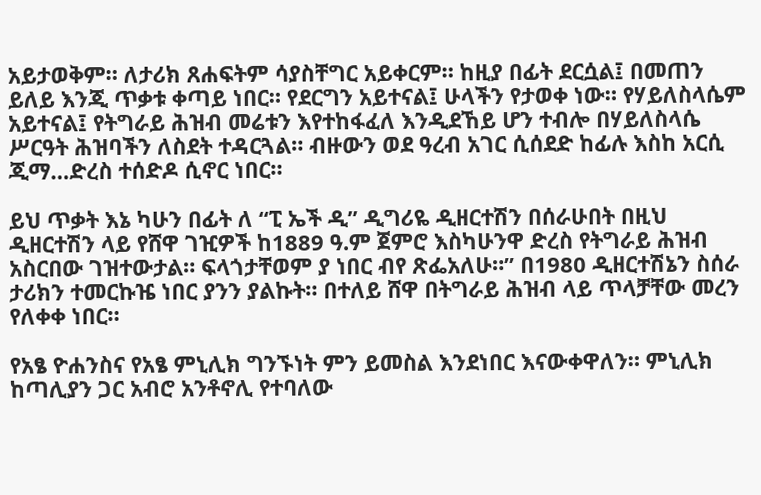አይታወቅም። ለታሪክ ጸሐፍትም ሳያስቸግር አይቀርም። ከዚያ በፊት ደርሷል፤ በመጠን ይለይ እንጂ ጥቃቱ ቀጣይ ነበር። የደርግን አይተናል፤ ሁላችን የታወቀ ነው። የሃይለስላሴም አይተናል፤ የትግራይ ሕዝብ መሬቱን እየተከፋፈለ እንዲደኸይ ሆን ተብሎ በሃይለስላሴ ሥርዓት ሕዝባችን ለስደት ተዳርጓል። ብዙውን ወደ ዓረብ አገር ሲሰደድ ከፊሉ እስከ አርሲ ጂማ…ድረስ ተሰድዶ ሲኖር ነበር።

ይህ ጥቃት እኔ ካሁን በፊት ለ “ፒ ኤች ዲ” ዲግሪዬ ዲዘርተሽን በሰራሁበት በዚህ ዲዘርተሽን ላይ የሸዋ ገዢዎች ከ1889 ዓ.ም ጀምሮ እስካሁንዋ ድረስ የትግራይ ሕዝብ አስርበው ገዝተውታል። ፍላጎታቸወም ያ ነበር ብየ ጽፌአለሁ።” በ1980 ዲዘርተሽኔን ስሰራ ታሪክን ተመርኩዤ ነበር ያንን ያልኩት። በተለይ ሸዋ በትግራይ ሕዝብ ላይ ጥላቻቸው መረን የለቀቀ ነበር።

የአፄ ዮሐንስና የአፄ ምኒሊክ ግንኙነት ምን ይመስል እንደነበር እናውቀዋለን። ምኒሊክ ከጣሊያን ጋር አብሮ አንቶኖሊ የተባለው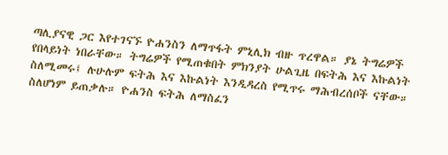ጣሊያናዊ ጋር እየተገናኙ ዮሐንስን ለማጥፋት ምኒሊክ ብዙ ጥረዋል። ያኔ ትግሬዎች የበላይነት ነበራቸው። ትግሬዎች የሚጠቁበት ምክንያት ሁልጊዜ በፍትሕ እና እኩልነት ስለሚመሩ፤ ሉሁሉም ፍትሕ እና እኩልነት እንዲዳረስ የሚጥሩ ማሕብረሰቦች ናቸው። ስለሆነም ይጠቃሉ። ዮሐንስ ፍትሕ ለማስፈን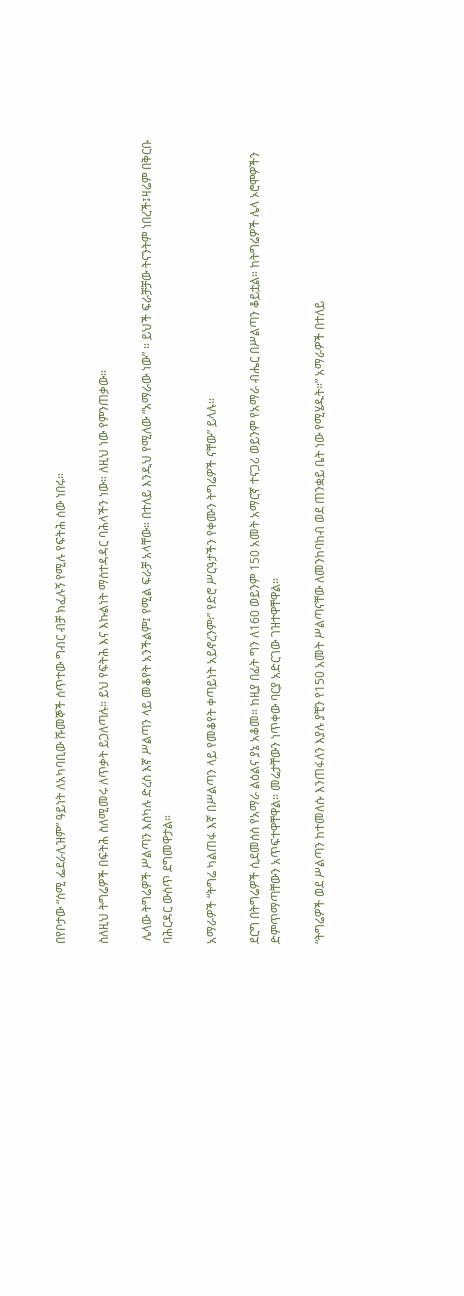በየቦታው “ሰሚ ፌደራሊዝም” ዓይነት ለአካባቢው ሹመኞች ሰጥተው ግብር ብቻ ክፈሉኝ የሚሉ የፍትሕ ሰው ነበሩ።

ስለዚህ ትግሬዎች በፍትሕ ስለሚመሩ ለጥቃት ይጋለጣሉ። ይህ የፍትሕ እና እኩልነት ማስተዳዳር ባሕላችን ነው። ለዚህ ነው የምንጠቃው።

 ሌላው ትግሬዎች ሥልጣን እስካሉ ድረስ እኛ ሥልጣን ላይ መቆየት አንችልም፤ የሚል ፍራቻ አላቸው። በተለይ እንዲህ የሚለው “አማራው ነው” ። ይህች ፍራቻቻው ትናንትም ነበረች፤ዛሬም በቅርቡ ባሕርዳር ውስጥ ደግመዋታል።

አማራዎች “ትግሬ ካልጠፋ እኛ በሥልጣን ላይ የመቆየት ቀጣይነት አይኖረንም፡” የድሮ ሥርዓታችን የቀሙን ትግሬዎች ናቸው” ይላሉ።

ደርግ በትግሬዎች ሲደመሰስ የአማራ ልዕልና ያኔ አቆመ። ከዚያ በፊት ግን ለ160 ወይንም 150 አመት አማርኛ ተናጋሪ ወይንም የአማራ ብሔር በሥልጣን ቆይቷል። ከትግሬዎች ሌላ ኦሮሞዎችን ድምጥማጣቸውን አጥፍተዋቸዋል። መሬታቸውን ነጥቀው ባርያ አድርገው ገዝተዋቸዋል።

“ትግሬዎች ወደ ሥልጣን ከተመለሱ እንጠፋለን እያሉ ያቺን የ150 አመት ሥልጣናቸው ለመንከባከብ ወደ ጠንቋይ ቤት ነው የሚሄዱት።” አማራዎች በተለይ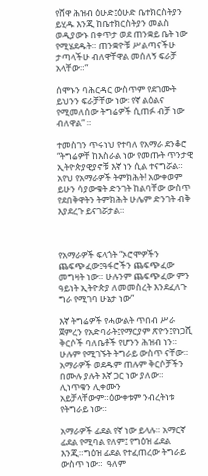የሸዋ ሕዝብ ዕሁድ፤ዕሁድ ቤተክርስትያን ይሂዱ እንጂ ከቤተክርስትያን መልስ ወዲያውኑ በቀጥታ ወደ ጠንቋይ ቤት ነው የሚሄደዱት። ጠንቋዮቹ ሥልጣናችሁ ታጣላችሁ ብለዋቸዋል መሰለኝ ፍራቻ አላቸው።”

ሰሞኑን ባሕርዳር ውስጥም የደገሙት ይህንን ፍራቻቸው ነው፡ የኛ ልዕልና የሚመለሰው ትግሬዎች ሲጠፉ ብቻ ነው ብለዋል” ።

ተመስገን ጥሩነህ የተባለ የአማራ ደንቆሮ “ትግሬዎቸ ከእስራል ነው የመጡት ጥንታዊ ኢትዮጵያዊያኖቹ እኛ ነን ሲል ተናግሯል። አየህ የአማራዎች ትምክሕት! አውቀወም ይሁን ሳያውቁት ድንገት ከልባቸው ውስጥ የደበቅዋትን ትምክሕት ሁሌም ድንገት ብቅ እያደረጉ ይናገሯታል።



የአማራዎች ፍላጎት “ኦሮሞዎችን ጨፍጭፈው፤ዓፋሮችን ጨፍጭፈው መግዛት ነው። ሁሉንም ጨፍጭፈው ምን ዓይነት ኢትዮጵያ ለመመስረት እንደፈለጉ ግራ የሚገባ ሁኔታ ነው”

እኛ ትግሬዎች የሓውልት ጥበብ ሥራ ጀምረን የአድባራት፤የማርያም ጽዮን፤የነጋሺ ቅርሶች ባለቤቶች የሆንን ሕዝብ ነን።  ሁሉም የሚገኙት ትግራይ ውስጥ ናቸው። አማራዎች ወደዱም ጠሉም ቅርሶቻችን በሙሉ ያሉት እኛ ጋር ነው ያለው። ሊነጥቁን ሊቀሙን አይቻላቸውም።ዕውቀቱም ንብረትነቱ የትግራይ ነው።

አማራዎች ፊደል የኛ ነው ይላሉ። አማርኛ ፊደል የሚባል የለም፤ የግዕዝ ፊደል እንጂ።ግዕዝ ፊደል የተፈጠረው ትግራይ ውስጥ ነው።  ዓለም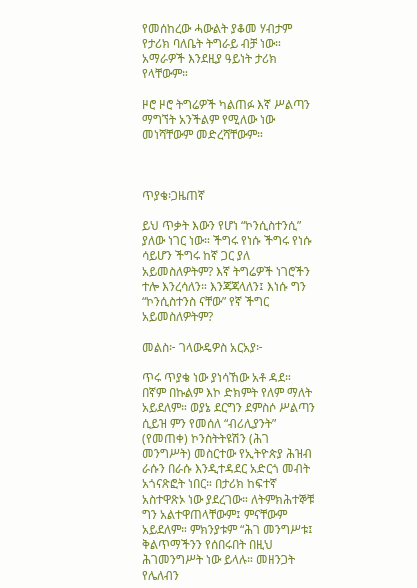የመሰከረው ሓውልት ያቆመ ሃብታም የታሪክ ባለቤት ትግራይ ብቻ ነው። አማራዎች እንደዚያ ዓይነት ታሪክ የላቸውም።

ዞሮ ዞሮ ትግሬዎች ካልጠፉ እኛ ሥልጣን ማግኘት አንችልም የሚለው ነው መነሻቸውም መድረሻቸውም።



ጥያቄ፡ጋዜጠኛ

ይህ ጥቃት እውን የሆነ “ኮንሲስተንሲ” ያለው ነገር ነው። ችግሩ የነሱ ችግሩ የነሱ ሳይሆን ችግሩ ከኛ ጋር ያለ አይመስለዎትም? እኛ ትግሬዎች ነገሮችን ተሎ እንረሳለን። እንጃጃላለን፤ እነሱ ግን “ኮንሲስተንስ ናቸው” የኛ ችግር አይመስለዎትም?

መልስ፦ ገላውዴዎስ አርአያ፦

ጥሩ ጥያቄ ነው ያነሳኸው አቶ ዳደ። በኛም በኩልም እኮ ድክምት የለም ማለት አይደለም። ወያኔ ደርግን ደምስሶ ሥልጣን ሲይዝ ምን የመሰለ “ብሪሊያንት” (የመጠቀ) ኮንስትትዩሽን (ሕገ መንግሥት) መስርተው የኢትዮጵያ ሕዝብ ራሱን በራሱ እንዲተዳደር አድርጎ መብት አጎናጽፎት ነበር። በታሪክ ከፍተኛ አስተዋጽኦ ነው ያደረገው። ለትምክሕተኞቹ ግን አልተዋጠላቸውም፤ ምናቸውም አይደለም። ምክንያቱም “ሕገ መንግሥቱ፤ ቅልጥማችንን የሰበሩበት በዚህ ሕገመንግሥት ነው ይላሉ። መዘንጋት የሌለብን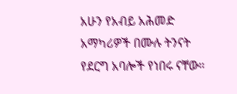አሁን የአብይ አሕመድ አማካሪዎች በሙሉ ትንናት የደርግ አባሎች የነበሩ ናቸው።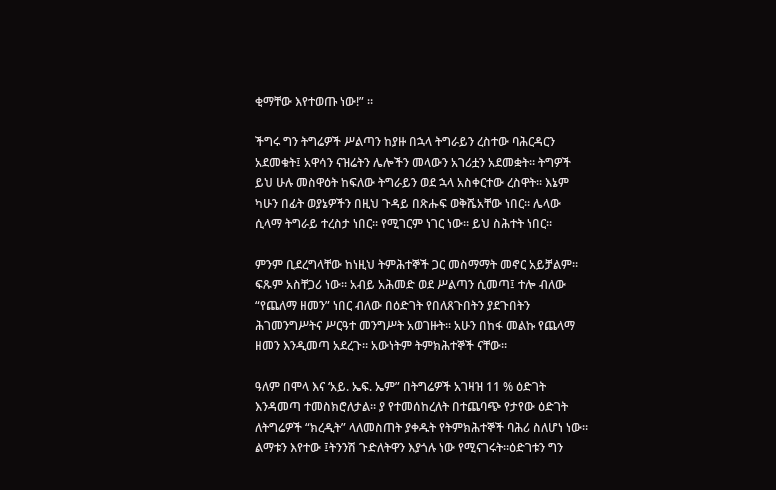ቂማቸው እየተወጡ ነው!” ።

ችግሩ ግን ትግሬዎች ሥልጣን ከያዙ በኋላ ትግራይን ረስተው ባሕርዳርን አደመቁት፤ አዋሳን ናዝሬትን ሌሎችን መላውን አገሪቷን አደመቋት። ትግዎች ይህ ሁሉ መስዋዕት ከፍለው ትግራይን ወደ ኋላ አስቀርተው ረስዋት። እኔም ካሁን በፊት ወያኔዎችን በዚህ ጉዳይ በጽሑፍ ወቅሼአቸው ነበር። ሌላው ሲላማ ትግራይ ተረስታ ነበር። የሚገርም ነገር ነው። ይህ ስሕተት ነበር።

ምንም ቢደረግላቸው ከነዚህ ትምሕተኞች ጋር መስማማት መኖር አይቻልም። ፍጹም አስቸጋሪ ነው። አብይ አሕመድ ወደ ሥልጣን ሲመጣ፤ ተሎ ብለው “የጨለማ ዘመን” ነበር ብለው በዕድገት የበለጸጉበትን ያደጉበትን ሕገመንግሥትና ሥርዓተ መንግሥት አወገዙት። አሁን በከፋ መልኩ የጨላማ ዘመን እንዲመጣ አደረጉ። አውነትም ትምክሕተኞች ናቸው።

ዓለም በሞላ እና ‘አይ. ኤፍ. ኤም” በትግሬዎች አገዛዝ 11 % ዕድገት እንዳመጣ ተመስክሮለታል። ያ የተመሰከረለት በተጨባጭ የታየው ዕድገት ለትግሬዎች “ክረዲት” ላለመስጠት ያቀዱት የትምክሕተኞች ባሕሪ ስለሆነ ነው።  ልማቱን እየተው ፤ትንንሽ ጉድለትዋን እያጎሉ ነው የሚናገሩት።ዕድገቱን ግን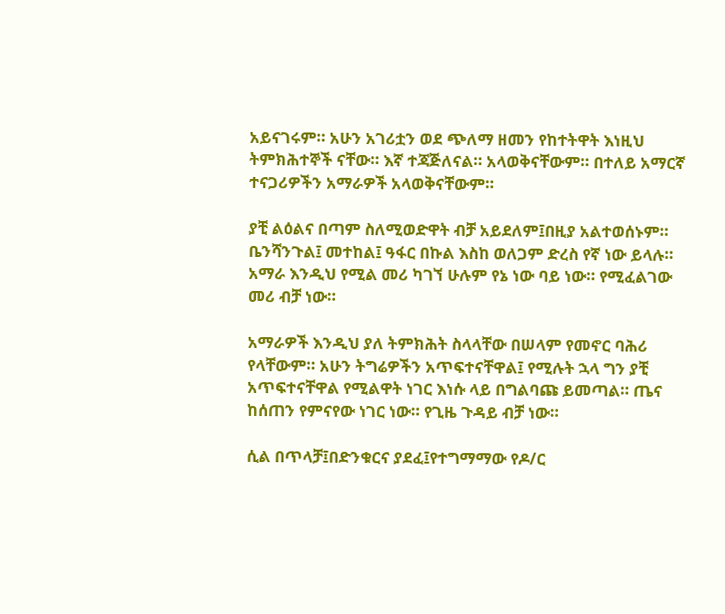አይናገሩም። አሁን አገሪቷን ወደ ጭለማ ዘመን የከተትዋት እነዚህ ትምክሕተኞች ናቸው። እኛ ተጃጅለናል። አላወቅናቸውም። በተለይ አማርኛ ተናጋሪዎችን አማራዎች አላወቅናቸውም።

ያቺ ልዕልና በጣም ስለሚወድዋት ብቻ አይደለም፤በዚያ አልተወሰኑም። ቤንሻንጉል፤ መተከል፤ ዓፋር በኩል እስከ ወለጋም ድረስ የኛ ነው ይላሉ። አማራ እንዲህ የሚል መሪ ካገኘ ሁሉም የኔ ነው ባይ ነው። የሚፈልገው መሪ ብቻ ነው።

አማራዎች እንዲህ ያለ ትምክሕት ስላላቸው በሠላም የመኖር ባሕሪ የላቸውም። አሁን ትግሬዎችን አጥፍተናቸዋል፤ የሚሉት ኋላ ግን ያቺ አጥፍተናቸዋል የሚልዋት ነገር እነሱ ላይ በግልባጩ ይመጣል። ጤና ከሰጠን የምናየው ነገር ነው። የጊዜ ጉዳይ ብቻ ነው።

ሲል በጥላቻ፤በድንቁርና ያደፈ፤የተግማማው የዶ/ር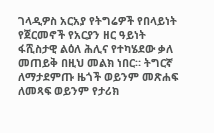ገላዲዎስ አርአያ የትግሬዎች የበላይነት የጀርመኖች የአርያን ዘር ዓይነት ፋሺስታዊ ልዕለ ሕሊና የተካሄደው ቃለ መጠይቅ በዚህ መልክ ነበር። ትግርኛ ለማታደምጡ ዜጎች ወይንም መጽሐፍ ለመጻፍ ወይንም የታሪክ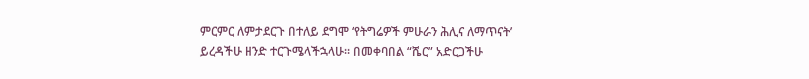ምርምር ለምታደርጉ በተለይ ደግሞ ‘የትግሬዎች ምሁራን ሕሊና ለማጥናት’ ይረዳችሁ ዘንድ ተርጉሜላችኋላሁ። በመቀባበል “ሼር” አድርጋችሁ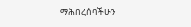ማሕበረሰባችሁን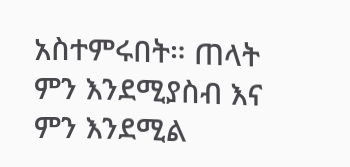አስተምሩበት። ጠላት ምን እንደሚያስብ እና ምን እንደሚል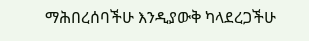ማሕበረሰባችሁ እንዲያውቅ ካላደረጋችሁ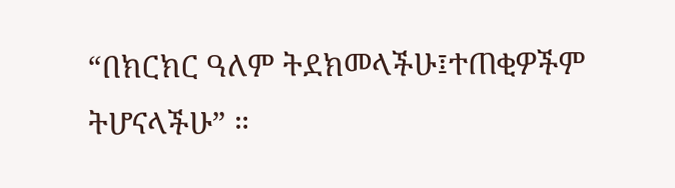“በክርክር ዓለም ትደክመላችሁ፤ተጠቂዎችም ትሆናላችሁ” ።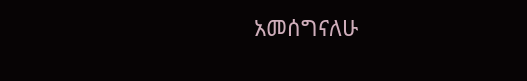አመሰግናለሁ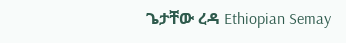ጌታቸው ረዳ Ethiopian Semay